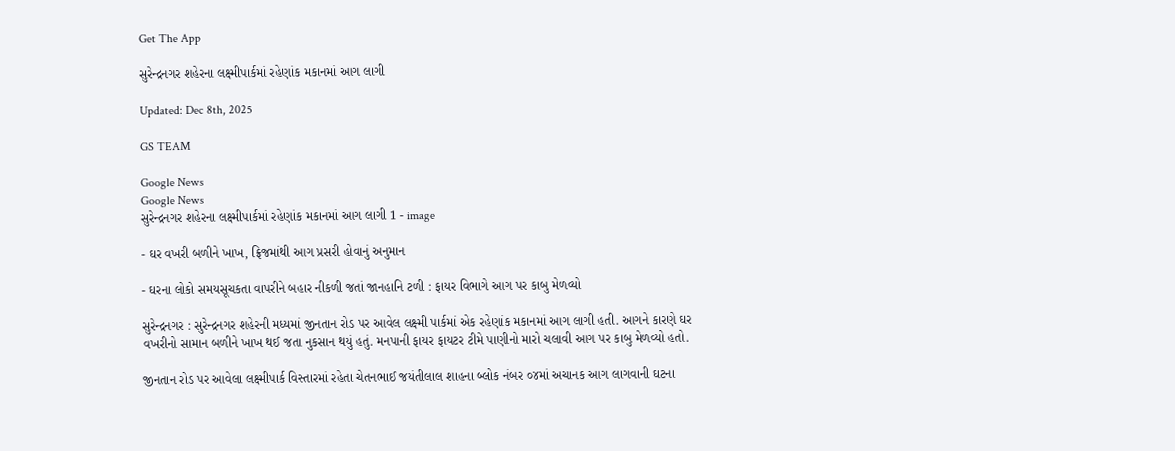Get The App

સુરેન્દ્રનગર શહેરના લક્ષ્મીપાર્કમાં રહેણાંક મકાનમાં આગ લાગી

Updated: Dec 8th, 2025

GS TEAM

Google News
Google News
સુરેન્દ્રનગર શહેરના લક્ષ્મીપાર્કમાં રહેણાંક મકાનમાં આગ લાગી 1 - image

- ઘર વખરી બળીને ખાખ, ફ્રિજમાંથી આગ પ્રસરી હોવાનું અનુમાન

- ઘરના લોકો સમયસૂચકતા વાપરીને બહાર નીકળી જતાં જાનહાનિ ટળી : ફાયર વિભાગે આગ પર કાબુ મેળવ્યો

સુરેન્દ્રનગર : સુરેન્દ્રનગર શહેરની મધ્યમાં જીનતાન રોડ પર આવેલ લક્ષ્મી પાર્કમાં એક રહેણાંક મકાનમાં આગ લાગી હતી. આગને કારણે ઘર વખરીનો સામાન બળીને ખાખ થઈ જતા નુકસાન થયું હતું. મનપાની ફાયર ફાયટર ટીમે પાણીનો મારો ચલાવી આગ પર કાબુ મેળવ્યો હતો.

જીનતાન રોડ પર આવેલા લક્ષ્મીપાર્ક વિસ્તારમાં રહેતા ચેતનભાઈ જયંતીલાલ શાહના બ્લોક નંબર ૦૪માં અચાનક આગ લાગવાની ઘટના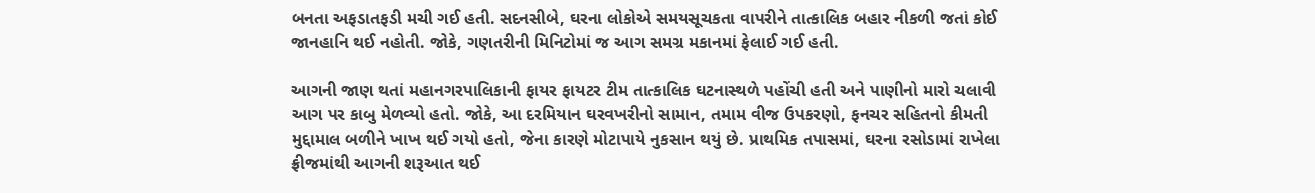બનતા અફડાતફડી મચી ગઈ હતી. સદનસીબે, ઘરના લોકોએ સમયસૂચકતા વાપરીને તાત્કાલિક બહાર નીકળી જતાં કોઈ જાનહાનિ થઈ નહોતી. જોકે, ગણતરીની મિનિટોમાં જ આગ સમગ્ર મકાનમાં ફેલાઈ ગઈ હતી.

આગની જાણ થતાં મહાનગરપાલિકાની ફાયર ફાયટર ટીમ તાત્કાલિક ઘટનાસ્થળે પહોંચી હતી અને પાણીનો મારો ચલાવી આગ પર કાબુ મેળવ્યો હતો. જોકે, આ દરમિયાન ઘરવખરીનો સામાન, તમામ વીજ ઉપકરણો, ફનચર સહિતનો કીમતી મુદ્દામાલ બળીને ખાખ થઈ ગયો હતો, જેના કારણે મોટાપાયે નુકસાન થયું છે. પ્રાથમિક તપાસમાં, ઘરના રસોડામાં રાખેલા ફ્રીજમાંથી આગની શરૂઆત થઈ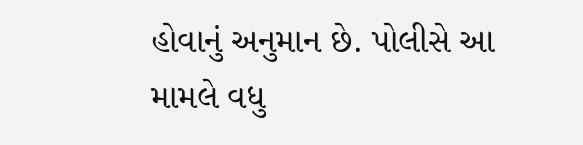હોવાનું અનુમાન છે. પોલીસે આ મામલે વધુ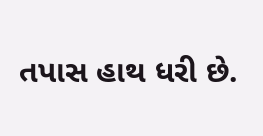તપાસ હાથ ધરી છે.